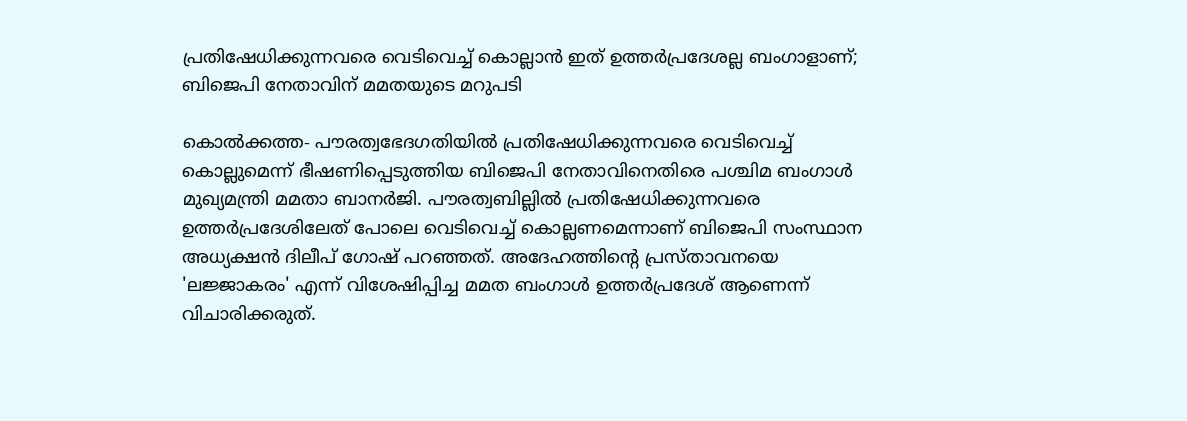പ്രതിഷേധിക്കുന്നവരെ വെടിവെച്ച് കൊല്ലാന്‍ ഇത് ഉത്തര്‍പ്രദേശല്ല ബംഗാളാണ്; ബിജെപി നേതാവിന് മമതയുടെ മറുപടി

കൊല്‍ക്കത്ത- പൗരത്വഭേദഗതിയില്‍ പ്രതിഷേധിക്കുന്നവരെ വെടിവെച്ച് കൊല്ലുമെന്ന് ഭീഷണിപ്പെടുത്തിയ ബിജെപി നേതാവിനെതിരെ പശ്ചിമ ബംഗാള്‍ മുഖ്യമന്ത്രി മമതാ ബാനര്‍ജി. പൗരത്വബില്ലില്‍ പ്രതിഷേധിക്കുന്നവരെ ഉത്തര്‍പ്രദേശിലേത് പോലെ വെടിവെച്ച് കൊല്ലണമെന്നാണ് ബിജെപി സംസ്ഥാന അധ്യക്ഷന്‍ ദിലീപ് ഗോഷ് പറഞ്ഞത്. അദേഹത്തിന്റെ പ്രസ്താവനയെ 'ലജ്ജാകരം' എന്ന് വിശേഷിപ്പിച്ച മമത ബംഗാള്‍ ഉത്തര്‍പ്രദേശ് ആണെന്ന് വിചാരിക്കരുത്.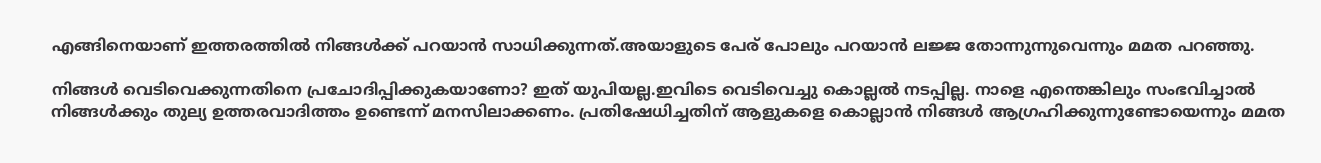എങ്ങിനെയാണ് ഇത്തരത്തില്‍ നിങ്ങള്‍ക്ക് പറയാന്‍ സാധിക്കുന്നത്.അയാളുടെ പേര് പോലും പറയാന്‍ ലജ്ജ തോന്നുന്നുവെന്നും മമത പറഞ്ഞു.

നിങ്ങള്‍ വെടിവെക്കുന്നതിനെ പ്രചോദിപ്പിക്കുകയാണോ? ഇത് യുപിയല്ല.ഇവിടെ വെടിവെച്ചു കൊല്ലല്‍ നടപ്പില്ല. നാളെ എന്തെങ്കിലും സംഭവിച്ചാല്‍ നിങ്ങള്‍ക്കും തുല്യ ഉത്തരവാദിത്തം ഉണ്ടെന്ന് മനസിലാക്കണം. പ്രതിഷേധിച്ചതിന് ആളുകളെ കൊല്ലാന്‍ നിങ്ങള്‍ ആഗ്രഹിക്കുന്നുണ്ടോയെന്നും മമത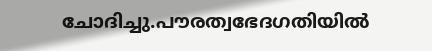ചോദിച്ചു.പൗരത്വഭേദഗതിയില്‍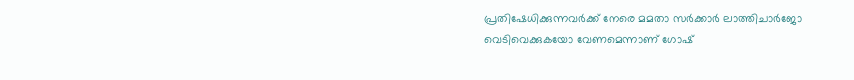പ്രതിഷേധിക്കുന്നവര്‍ക്ക് നേരെ മമതാ സര്‍ക്കാര്‍ ലാത്തിചാര്‍ജോ വെടിവെക്കുകയോ വേണമെന്നാണ് ഗോഷ്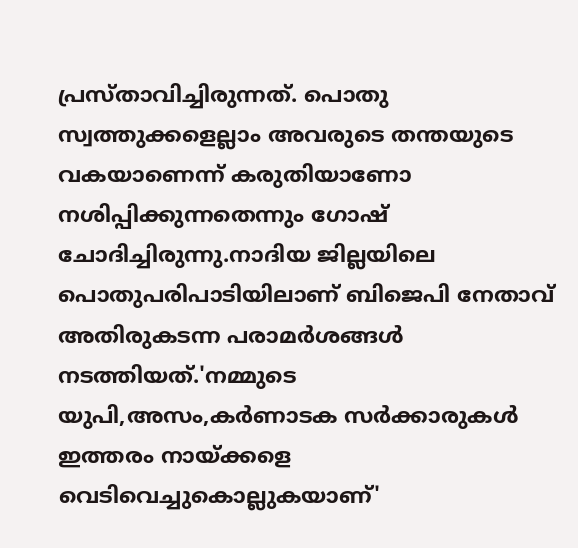പ്രസ്താവിച്ചിരുന്നത്. പൊതു സ്വത്തുക്കളെല്ലാം അവരുടെ തന്തയുടെ വകയാണെന്ന് കരുതിയാണോ നശിപ്പിക്കുന്നതെന്നും ഗോഷ് ചോദിച്ചിരുന്നു.നാദിയ ജില്ലയിലെ പൊതുപരിപാടിയിലാണ് ബിജെപി നേതാവ് അതിരുകടന്ന പരാമര്‍ശങ്ങള്‍ നടത്തിയത്.'നമ്മുടെ യുപി,അസം,കര്‍ണാടക സര്‍ക്കാരുകള്‍ ഇത്തരം നായ്ക്കളെ വെടിവെച്ചുകൊല്ലുകയാണ്'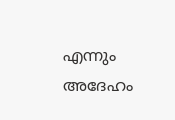എന്നും അദേഹം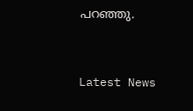പറഞ്ഞു.


Latest News